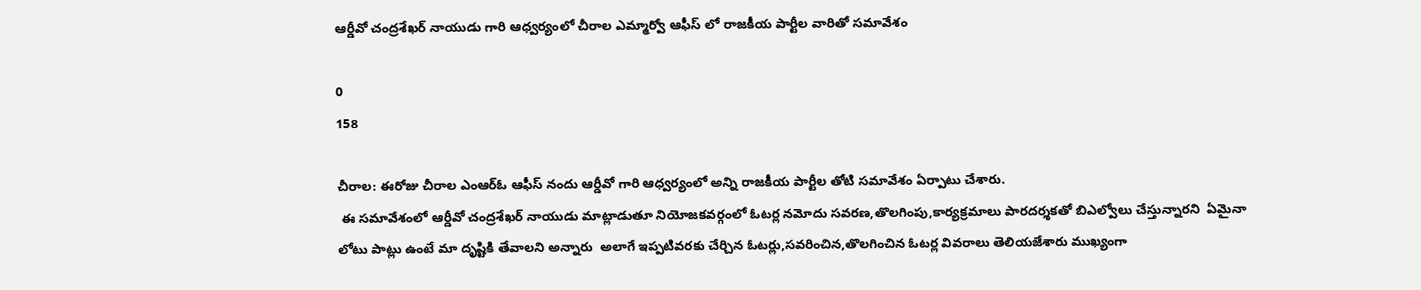ఆర్డీవో చంద్రశేఖర్ నాయుడు గారి ఆధ్వర్యంలో చీరాల ఎమ్మార్వో ఆఫీస్ లో రాజకీయ పార్టీల వారితో సమావేశం

0
158

చీరాల: ఈరోజు చీరాల ఎంఆర్ఓ ఆఫీస్ నందు ఆర్డీవో గారి ఆధ్వర్యంలో అన్ని రాజకీయ పార్టీల తోటి సమావేశం ఏర్పాటు చేశారు.
 ఈ సమావేశంలో ఆర్డీవో చంద్రశేఖర్ నాయుడు మాట్లాడుతూ నియోజకవర్గంలో ఓటర్ల నమోదు సవరణ,తొలగింపు,కార్యక్రమాలు పారదర్శకతో బిఎల్వోలు చేస్తున్నారని  ఏమైనా లోటు పాట్లు ఉంటే మా దృష్టికి తేవాలని అన్నారు  అలాగే ఇప్పటివరకు చేర్చిన ఓటర్లు,సవరించిన,తొలగించిన ఓటర్ల వివరాలు తెలియజేశారు ముఖ్యంగా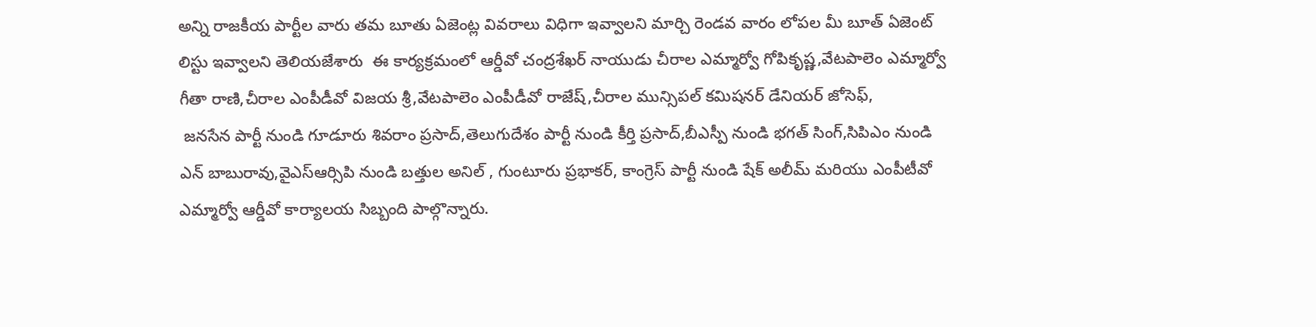అన్ని రాజకీయ పార్టీల వారు తమ బూతు ఏజెంట్ల వివరాలు విధిగా ఇవ్వాలని మార్చి రెండవ వారం లోపల మీ బూత్ ఏజెంట్ లిస్టు ఇవ్వాలని తెలియజేశారు  ఈ కార్యక్రమంలో ఆర్డీవో చంద్రశేఖర్ నాయుడు చీరాల ఎమ్మార్వో గోపికృష్ణ,వేటపాలెం ఎమ్మార్వో గీతా రాణి,చీరాల ఎంపీడీవో విజయ శ్రీ,వేటపాలెం ఎంపీడీవో రాజేష్,చీరాల మున్సిపల్ కమిషనర్ డేనియర్ జోసెఫ్,
 జనసేన పార్టీ నుండి గూడూరు శివరాం ప్రసాద్,తెలుగుదేశం పార్టీ నుండి కీర్తి ప్రసాద్,బీఎస్పీ నుండి భగత్ సింగ్,సిపిఎం నుండి ఎన్ బాబురావు,వైఎస్ఆర్సిపి నుండి బత్తుల అనిల్ , గుంటూరు ప్రభాకర్, కాంగ్రెస్ పార్టీ నుండి షేక్ అలీమ్ మరియు ఎంపీటీవో ఎమ్మార్వో ఆర్డీవో కార్యాలయ సిబ్బంది పాల్గొన్నారు.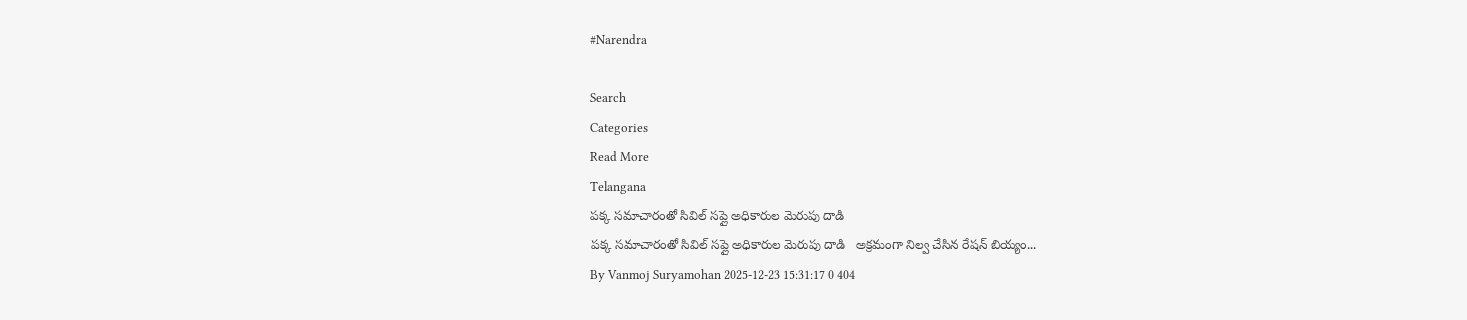#Narendra

Search
Categories
Read More
Telangana
పక్క సమాచారంతో సివిల్ సప్లై అధికారుల మెరుపు దాడి
పక్క సమాచారంతో సివిల్ సప్లై అధికారుల మెరుపు దాడి   అక్రమంగా నిల్వ చేసిన రేషన్ బియ్యం...
By Vanmoj Suryamohan 2025-12-23 15:31:17 0 404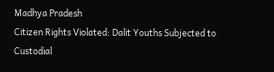Madhya Pradesh
Citizen Rights Violated: Dalit Youths Subjected to Custodial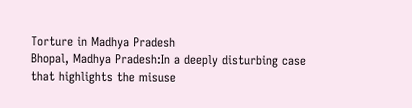Torture in Madhya Pradesh
Bhopal, Madhya Pradesh:In a deeply disturbing case that highlights the misuse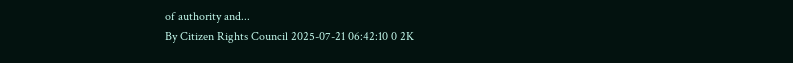of authority and...
By Citizen Rights Council 2025-07-21 06:42:10 0 2K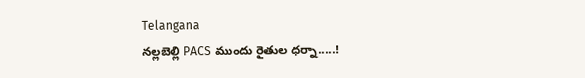Telangana
నల్లబెల్లి PACS ముందు రైతుల ధర్నా.....!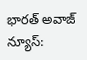భారత్ అవాజ్ న్యూస్: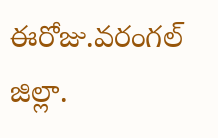ఈరోజు.వరంగల్ జిల్లా.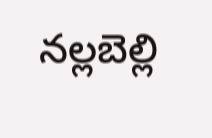నల్లబెల్లి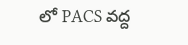లో PACS వద్ద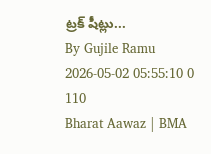ట్రక్ షీట్లు...
By Gujile Ramu 2026-05-02 05:55:10 0 110
Bharat Aawaz | BMA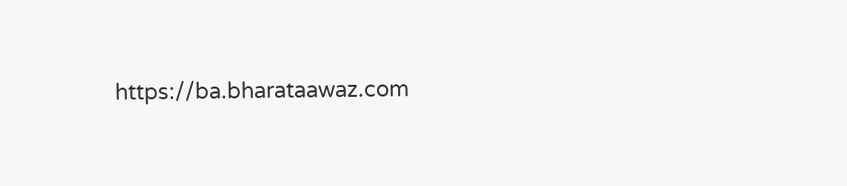https://ba.bharataawaz.com